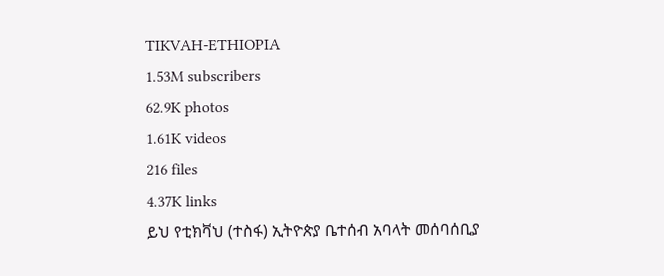TIKVAH-ETHIOPIA
1.53M subscribers
62.9K photos
1.61K videos
216 files
4.37K links
ይህ የቲክቫህ (ተስፋ) ኢትዮጵያ ቤተሰብ አባላት መሰባሰቢያ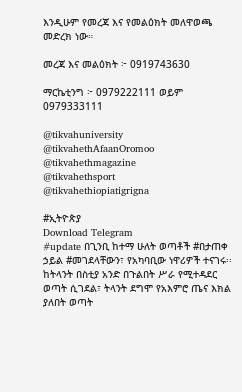እንዲሁም የመረጃ እና የመልዕክት መለዋወጫ መድረክ ነው።

መረጃ እና መልዕክት ፦ 0919743630

ማርኬቲንግ ፦ 0979222111 ወይም
0979333111

@tikvahuniversity
@tikvahethAfaanOromoo
@tikvahethmagazine
@tikvahethsport
@tikvahethiopiatigrigna

#ኢትዮጵያ
Download Telegram
#update በጊንቢ ከተማ ሁለት ወጣቶች #በታጠቀ ኃይል #መገደላቸውን፣ የአካባቢው ነዋሪዎች ተናገሩ፡፡ ከትላንት በስቲያ አንድ በጉልበት ሥራ የሚተዳደር ወጣት ሲገደል፣ ትላንት ደግሞ የአእምሮ ጤና እክል ያለበት ወጣት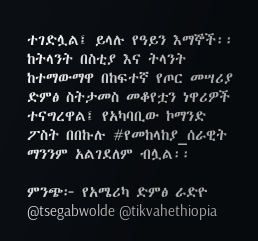ተገድሏል፤ ይላሉ የዓይን እማኞች፡፡ ከትላንት በስቲያ እና ትላንት ከተማውማዋ በከፍተኛ የጦር መሣሪያ ድምፅ ስትታመስ መቆየቷን ነዋሪዎች ተናግረዋል፤ የአካባቢው ኮማንድ ፖስት በበኩሉ #የመከላከያ_ሰራዊት ማንንም አልገደለም ብሏል፡፡

ምንጭ፦ የአሜሪካ ድምፅ ራድዮ
@tsegabwolde @tikvahethiopia